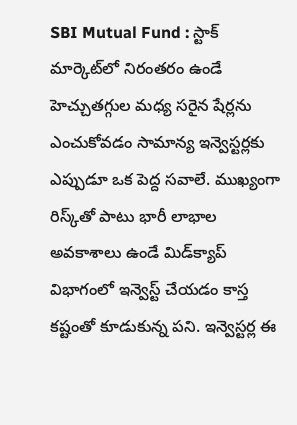SBI Mutual Fund : స్టాక్ మార్కెట్‌లో నిరంతరం ఉండే హెచ్చుతగ్గుల మధ్య సరైన షేర్లను ఎంచుకోవడం సామాన్య ఇన్వెస్టర్లకు ఎప్పుడూ ఒక పెద్ద సవాలే. ముఖ్యంగా రిస్క్‌తో పాటు భారీ లాభాల అవకాశాలు ఉండే మిడ్‌క్యాప్ విభాగంలో ఇన్వెస్ట్ చేయడం కాస్త కష్టంతో కూడుకున్న పని. ఇన్వెస్టర్ల ఈ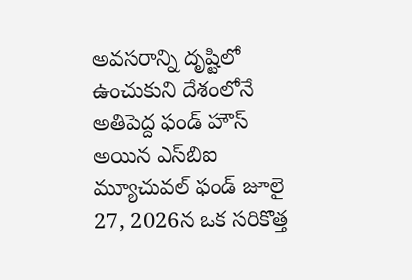అవసరాన్ని దృష్టిలో ఉంచుకుని దేశంలోనే అతిపెద్ద ఫండ్ హౌస్ అయిన ఎస్‌బిఐ మ్యూచువల్ ఫండ్ జూలై 27, 2026న ఒక సరికొత్త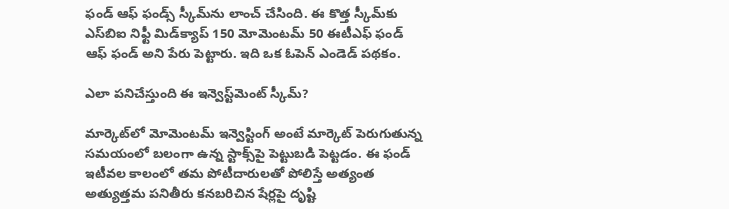ఫండ్ ఆఫ్ ఫండ్స్ స్కీమ్‌ను లాంచ్ చేసింది. ఈ కొత్త స్కీమ్‌కు ఎస్‌బిఐ నిఫ్టీ మిడ్‌క్యాప్ 150 మోమెంటమ్ 50 ఈటీఎఫ్ ఫండ్ ఆఫ్ ఫండ్ అని పేరు పెట్టారు. ఇది ఒక ఓపెన్ ఎండెడ్ పథకం.

ఎలా పనిచేస్తుంది ఈ ఇన్వెస్ట్‌మెంట్ స్కీమ్?

మార్కెట్‌లో మోమెంటమ్ ఇన్వెస్టింగ్ అంటే మార్కెట్ పెరుగుతున్న సమయంలో బలంగా ఉన్న స్టాక్స్‌పై పెట్టుబడి పెట్టడం. ఈ ఫండ్ ఇటీవల కాలంలో తమ పోటీదారులతో పోలిస్తే అత్యంత అత్యుత్తమ పనితీరు కనబరిచిన షేర్లపై దృష్టి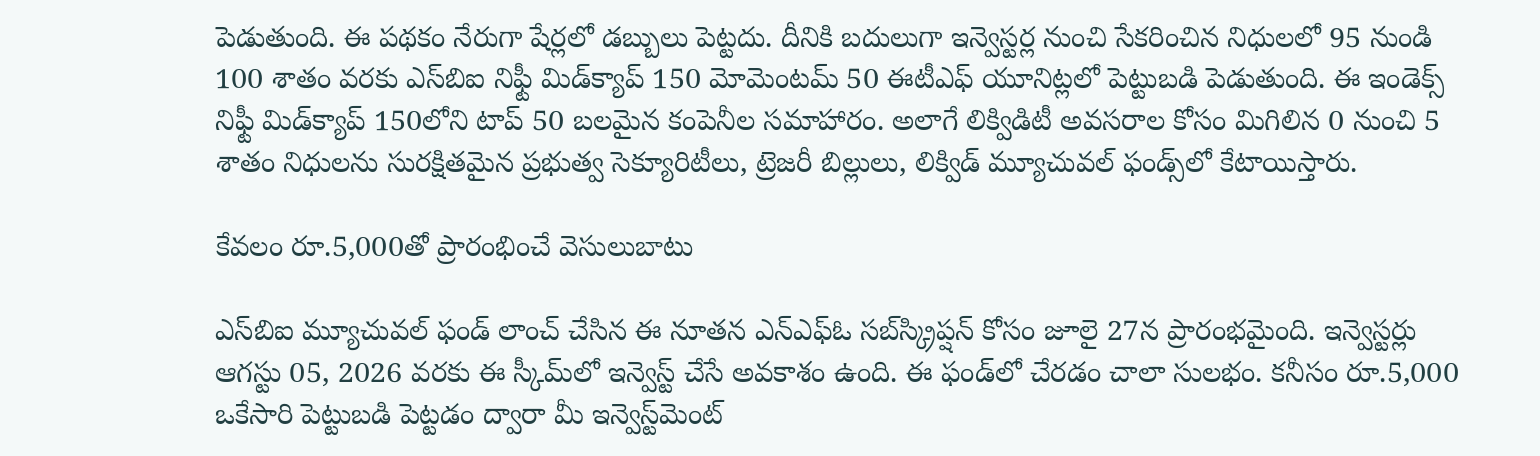పెడుతుంది. ఈ పథకం నేరుగా షేర్లలో డబ్బులు పెట్టదు. దీనికి బదులుగా ఇన్వెస్టర్ల నుంచి సేకరించిన నిధులలో 95 నుండి 100 శాతం వరకు ఎస్‌బిఐ నిఫ్టీ మిడ్‌క్యాప్ 150 మోమెంటమ్ 50 ఈటీఎఫ్ యూనిట్లలో పెట్టుబడి పెడుతుంది. ఈ ఇండెక్స్ నిఫ్టీ మిడ్‌క్యాప్ 150లోని టాప్ 50 బలమైన కంపెనీల సమాహారం. అలాగే లిక్విడిటీ అవసరాల కోసం మిగిలిన 0 నుంచి 5 శాతం నిధులను సురక్షితమైన ప్రభుత్వ సెక్యూరిటీలు, ట్రెజరీ బిల్లులు, లిక్విడ్ మ్యూచువల్ ఫండ్స్‌లో కేటాయిస్తారు.

కేవలం రూ.5,000తో ప్రారంభించే వెసులుబాటు

ఎస్‌బిఐ మ్యూచువల్ ఫండ్ లాంచ్ చేసిన ఈ నూతన ఎన్ఎఫ్ఓ సబ్‌స్క్రిప్షన్ కోసం జూలై 27న ప్రారంభమైంది. ఇన్వెస్టర్లు ఆగస్టు 05, 2026 వరకు ఈ స్కీమ్‌లో ఇన్వెస్ట్ చేసే అవకాశం ఉంది. ఈ ఫండ్‌లో చేరడం చాలా సులభం. కనీసం రూ.5,000 ఒకేసారి పెట్టుబడి పెట్టడం ద్వారా మీ ఇన్వెస్ట్‌మెంట్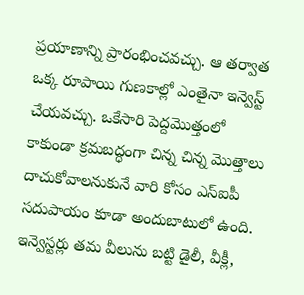ప్రయాణాన్ని ప్రారంభించవచ్చు. ఆ తర్వాత ఒక్క రూపాయి గుణకాల్లో ఎంతైనా ఇన్వెస్ట్ చేయవచ్చు. ఒకేసారి పెద్దమొత్తంలో కాకుండా క్రమబద్ధంగా చిన్న చిన్న మొత్తాలు దాచుకోవాలనుకునే వారి కోసం ఎస్‌ఐపీ సదుపాయం కూడా అందుబాటులో ఉంది. ఇన్వెస్టర్లు తమ వీలును బట్టి డైలీ, వీక్లీ,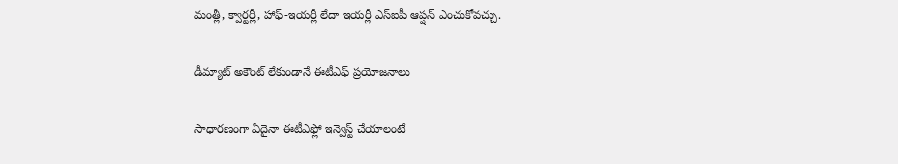మంత్లీ, క్వార్టర్లీ, హాఫ్-ఇయర్లీ లేదా ఇయర్లీ ఎస్‌ఐపీ ఆప్షన్ ఎంచుకోవచ్చు.

డీమ్యాట్ అకౌంట్ లేకుండానే ఈటీఎఫ్ ప్రయోజనాలు

సాధారణంగా ఏదైనా ఈటీఎఫ్లో ఇన్వెస్ట్ చేయాలంటే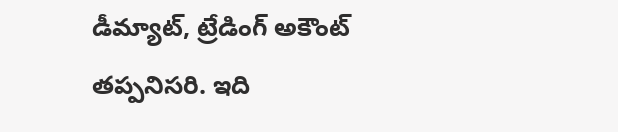డీమ్యాట్, ట్రేడింగ్ అకౌంట్ తప్పనిసరి. ఇది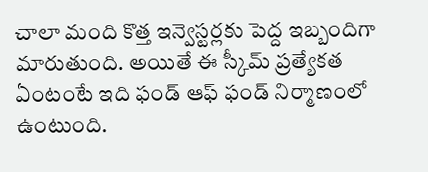చాలా మంది కొత్త ఇన్వెస్టర్లకు పెద్ద ఇబ్బందిగా మారుతుంది. అయితే ఈ స్కీమ్ ప్రత్యేకత ఏంటంటే ఇది ఫండ్ ఆఫ్ ఫండ్ నిర్మాణంలో ఉంటుంది.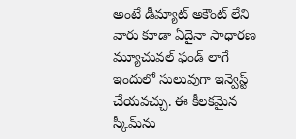అంటే డీమ్యాట్ అకౌంట్ లేని వారు కూడా ఏదైనా సాధారణ మ్యూచువల్ ఫండ్ లాగే ఇందులో సులువుగా ఇన్వెస్ట్ చేయవచ్చు. ఈ కీలకమైన స్కీమ్‌ను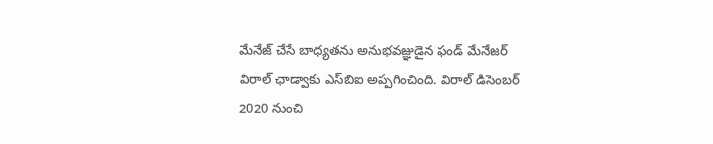మేనేజ్ చేసే బాధ్యతను అనుభవజ్ఞుడైన ఫండ్ మేనేజర్ విరాల్ ఛాడ్వాకు ఎస్‌బిఐ అప్పగించింది. విరాల్ డిసెంబర్ 2020 నుంచి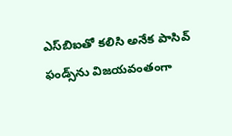ఎస్‌బిఐతో కలిసి అనేక పాసివ్ ఫండ్స్‌ను విజయవంతంగా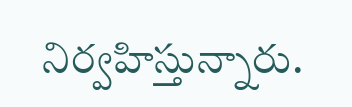నిర్వహిస్తున్నారు.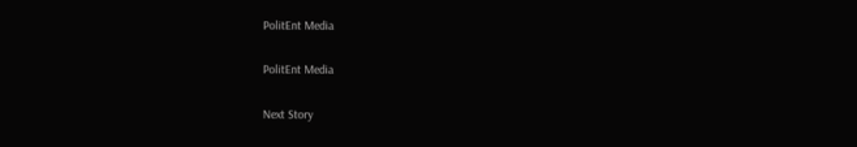PolitEnt Media

PolitEnt Media

Next Story